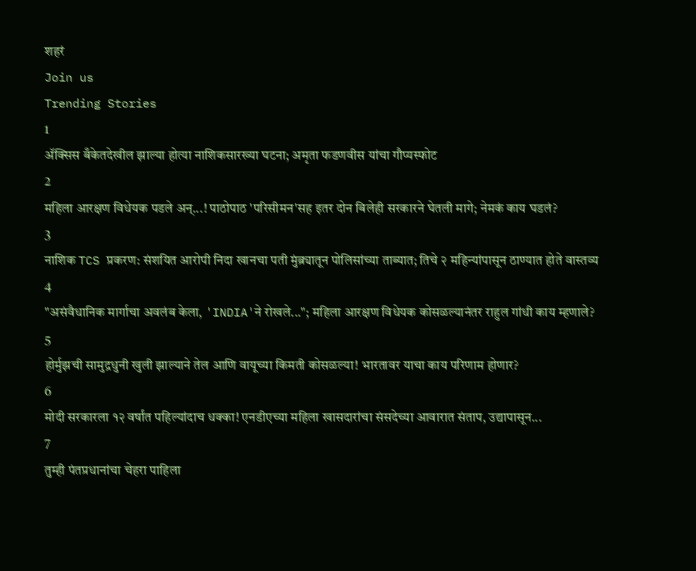शहरं
Join us
Trending Stories
1
ॲक्सिस बँकेतदेखील झाल्या होत्या नाशिकसारख्या घटना; अमृता फडणवीस यांचा गौप्यस्फोट
2
महिला आरक्षण विधेयक पडले अन्...! पाठोपाठ 'परिसीमन'सह इतर दोन बिलेही सरकारने घेतली मागे; नेमकं काय घडलं?
3
नाशिक TCS प्रकरण: संशयित आरोपी निदा खानचा पती मुंब्र्यातून पोलिसांच्या ताब्यात; तिचे २ महिन्यांपासून ठाण्यात होते वास्तव्य
4
"असंवैधानिक मार्गाचा अवलंब केला, 'INDIA'ने रोखले..."; महिला आरक्षण विधेयक कोसळल्यानंतर राहुल गांधी काय म्हणाले?
5
होर्मुझची सामुद्रधुनी खुली झाल्याने तेल आणि वायूच्या किमती कोसळल्या! भारतावर याचा काय परिणाम होणार?
6
मोदी सरकारला १२ वर्षांत पहिल्यांदाच धक्का! एनडीएच्या महिला खासदारांचा संसदेच्या आवारात संताप, उद्यापासून...
7
तुम्ही पंतप्रधानांचा चेहरा पाहिला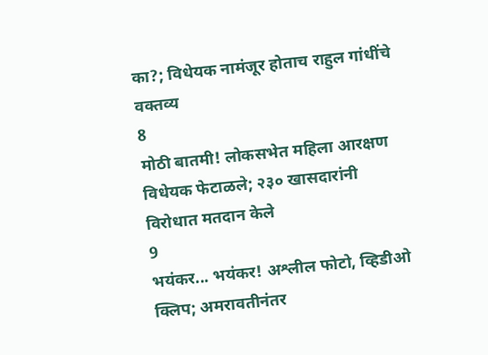का?; विधेयक नामंजूर होताच राहुल गांधींचे वक्तव्य
8
मोठी बातमी! लोकसभेत महिला आरक्षण विधेयक फेटाळले; २३० खासदारांनी विरोधात मतदान केले
9
भयंकर... भयंकर! अश्लील फोटो, व्हिडीओ क्लिप; अमरावतीनंतर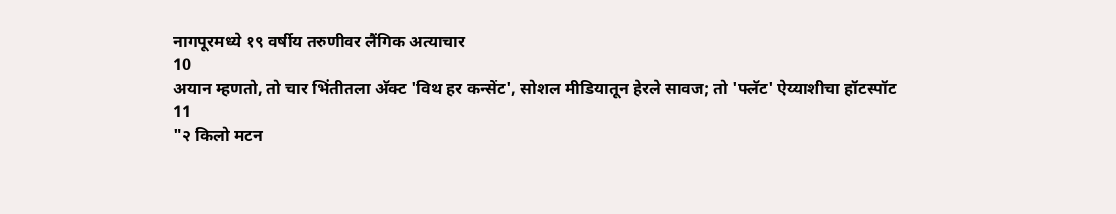नागपूरमध्ये १९ वर्षीय तरुणीवर लैंगिक अत्याचार
10
अयान म्हणतो, तो चार भिंतीतला अ‍ॅक्ट 'विथ हर कन्सेंट', सोशल मीडियातून हेरले सावज; तो 'फ्लॅट' ऐय्याशीचा हॉटस्पॉट
11
"२ किलो मटन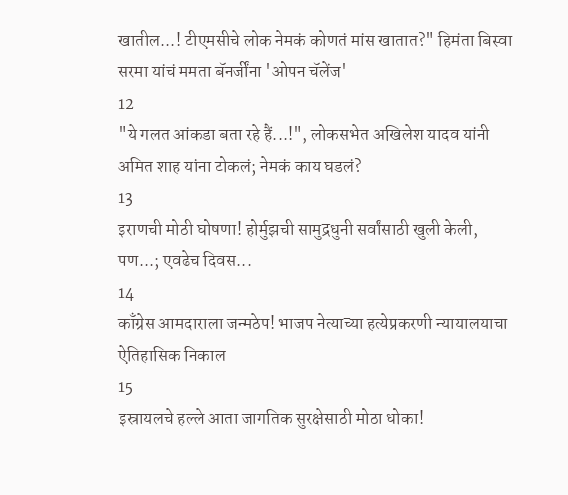खातील...! टीएमसीचे लोक नेमकं कोणतं मांस खातात?" हिमंता बिस्वा सरमा यांचं ममता बॅनर्जींना 'ओपन चॅलेंज'
12
"ये गलत आंकडा बता रहे हैं...!", लोकसभेत अखिलेश यादव यांनी अमित शाह यांना टोकलं; नेमकं काय घडलं?
13
इराणची मोठी घोषणा! होर्मुझची सामुद्रधुनी सर्वांसाठी खुली केली, पण...; एवढेच दिवस...
14
काँग्रेस आमदाराला जन्मठेप! भाजप नेत्याच्या हत्येप्रकरणी न्यायालयाचा ऐतिहासिक निकाल
15
इस्रायलचे हल्ले आता जागतिक सुरक्षेसाठी मोठा धोका!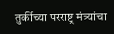तुर्कीच्या परराष्ट्र मंत्र्यांचा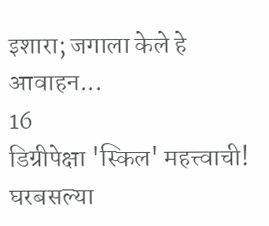इशारा; जगाला केले हे आवाहन...
16
डिग्रीपेक्षा 'स्किल' महत्त्वाची! घरबसल्या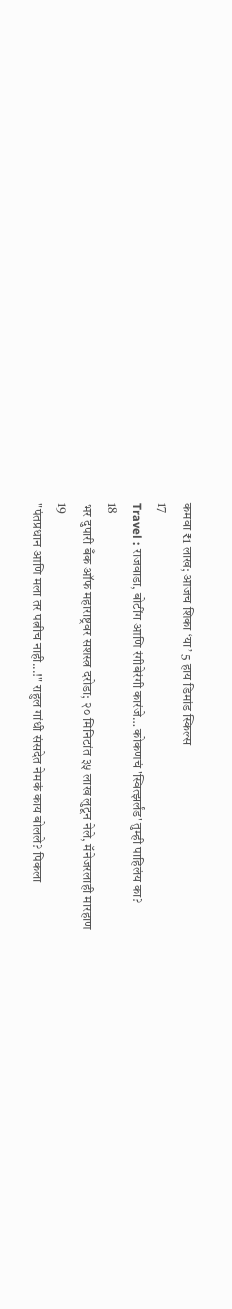कमवा ₹1 लाख; आजच शिका ‘या’ 5 हाय डिमांड स्किल्स
17
Travel : राजवाडा, बोटींग आणि रंगीबेरंगी कारंजे… कोकणचं 'स्वित्झर्लंड' तुम्ही पाहिलंय का?
18
भर दुपारी बँक ऑफ महाराष्ट्रवर सशस्त्र दरोडा; २० मिनिटांत ३५ लाख लुटून नेले, मॅनेजरलाही मारहाण
19
"पंतप्रधान आणि मला तर पत्नीच नाही...!" राहुल गांधी संसदेत नेमकं काय बोलले? पिकला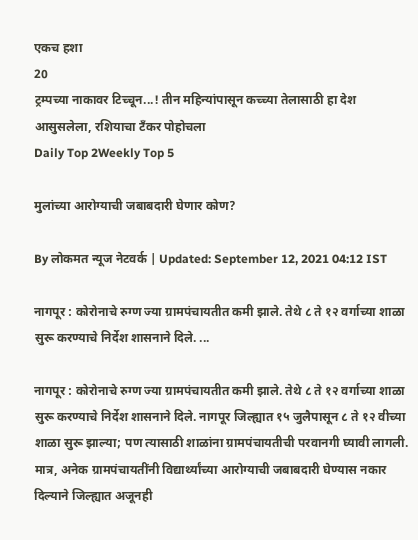एकच हशा
20
ट्रम्पच्या नाकावर टिच्चून...! तीन महिन्यांपासून कच्च्या तेलासाठी हा देश आसुसलेला, रशियाचा टँकर पोहोचला
Daily Top 2Weekly Top 5

मुलांच्या आरोग्याची जबाबदारी घेणार कोण?

By लोकमत न्यूज नेटवर्क | Updated: September 12, 2021 04:12 IST

नागपूर : कोरोनाचे रुग्ण ज्या ग्रामपंचायतीत कमी झाले. तेथे ८ ते १२ वर्गाच्या शाळा सुरू करण्याचे निर्देश शासनाने दिले. ...

नागपूर : कोरोनाचे रुग्ण ज्या ग्रामपंचायतीत कमी झाले. तेथे ८ ते १२ वर्गाच्या शाळा सुरू करण्याचे निर्देश शासनाने दिले. नागपूर जिल्ह्यात १५ जुलैपासून ८ ते १२ वीच्या शाळा सुरू झाल्या; पण त्यासाठी शाळांना ग्रामपंचायतीची परवानगी घ्यावी लागली. मात्र, अनेक ग्रामपंचायतींनी विद्यार्थ्यांच्या आरोग्याची जबाबदारी घेण्यास नकार दिल्याने जिल्ह्यात अजूनही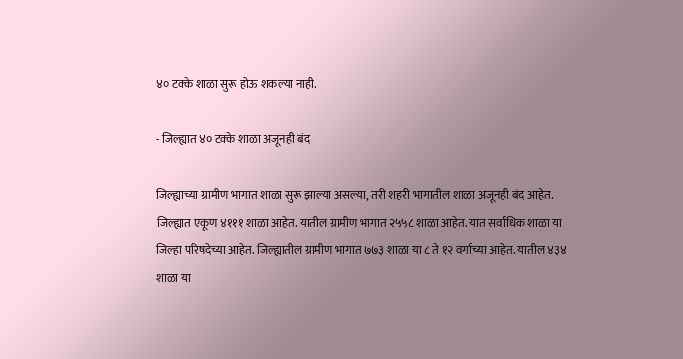४० टक्के शाळा सुरू होऊ शकल्या नाही.

- जिल्ह्यात ४० टक्के शाळा अजूनही बंद

जिल्ह्याच्या ग्रामीण भागात शाळा सुरू झाल्या असल्या, तरी शहरी भागातील शाळा अजूनही बंद आहेत. जिल्ह्यात एकूण ४१११ शाळा आहेत. यातील ग्रामीण भागात २५५८ शाळा आहेत. यात सर्वाधिक शाळा या जिल्हा परिषदेच्या आहेत. जिल्ह्यातील ग्रामीण भागात ७७३ शाळा या ८ ते १२ वर्गाच्या आहेत. यातील ४३४ शाळा या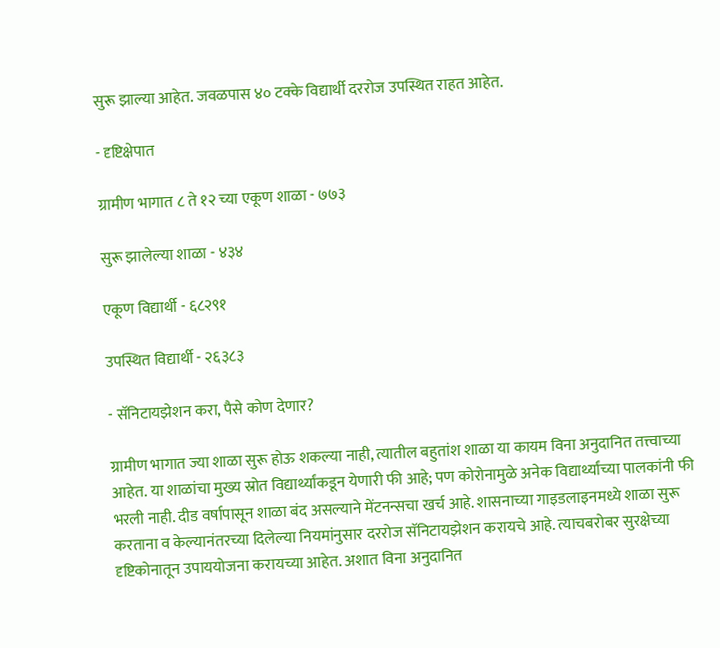सुरू झाल्या आहेत. जवळपास ४० टक्के विद्यार्थी दररोज उपस्थित राहत आहेत.

- दृष्टिक्षेपात

ग्रामीण भागात ८ ते १२ च्या एकूण शाळा - ७७३

सुरू झालेल्या शाळा - ४३४

एकूण विद्यार्थी - ६८२९१

उपस्थित विद्यार्थी - २६३८३

- सॅनिटायझेशन करा, पैसे कोण देणार?

ग्रामीण भागात ज्या शाळा सुरू होऊ शकल्या नाही, त्यातील बहुतांश शाळा या कायम विना अनुदानित तत्त्वाच्या आहेत. या शाळांचा मुख्य स्रोत विद्यार्थ्यांकडून येणारी फी आहे; पण कोरोनामुळे अनेक विद्यार्थ्यांच्या पालकांनी फी भरली नाही. दीड वर्षापासून शाळा बंद असल्याने मेंटनन्सचा खर्च आहे. शासनाच्या गाइडलाइनमध्ये शाळा सुरू करताना व केल्यानंतरच्या दिलेल्या नियमांनुसार दररोज सॅनिटायझेशन करायचे आहे. त्याचबरोबर सुरक्षेच्या दृष्टिकोनातून उपाययोजना करायच्या आहेत. अशात विना अनुदानित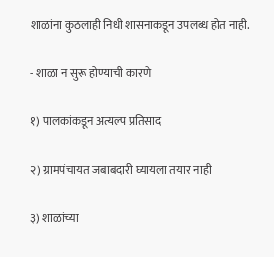शाळांना कुठलाही निधी शासनाकडून उपलब्ध होत नाही.

- शाळा न सुरू होण्याची कारणे

१) पालकांकडून अत्यल्प प्रतिसाद

२) ग्रामपंचायत जबाबदारी घ्यायला तयार नाही

३) शाळांच्या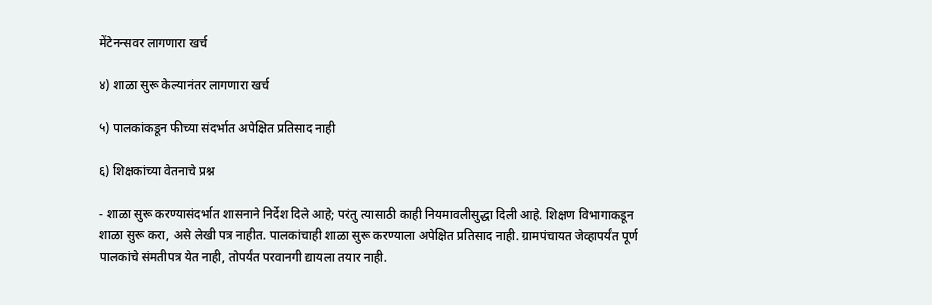मेंटेनन्सवर लागणारा खर्च

४) शाळा सुरू केल्यानंतर लागणारा खर्च

५) पालकांकडून फीच्या संदर्भात अपेक्षित प्रतिसाद नाही

६) शिक्षकांच्या वेतनाचे प्रश्न

- शाळा सुरू करण्यासंदर्भात शासनाने निर्देश दिले आहे; परंतु त्यासाठी काही नियमावलीसुद्धा दिली आहे. शिक्षण विभागाकडून शाळा सुरू करा, असे लेखी पत्र नाहीत. पालकांचाही शाळा सुरू करण्याला अपेक्षित प्रतिसाद नाही. ग्रामपंचायत जेव्हापर्यंत पूर्ण पालकांचे संमतीपत्र येत नाही, तोपर्यंत परवानगी द्यायला तयार नाही.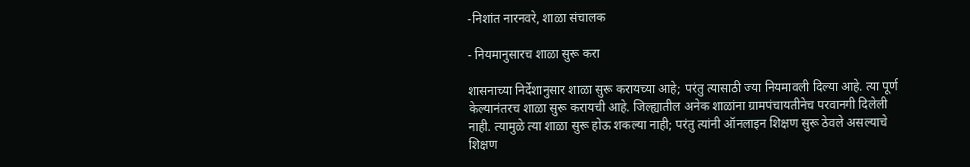-निशांत नारनवरे, शाळा संचालक

- नियमानुसारच शाळा सुरू करा

शासनाच्या निर्देशानुसार शाळा सुरू करायच्या आहे; परंतु त्यासाठी ज्या नियमावली दिल्या आहे. त्या पूर्ण केल्यानंतरच शाळा सुरू करायची आहे. जिल्ह्यातील अनेक शाळांना ग्रामपंचायतीनेच परवानगी दिलेली नाही. त्यामुळे त्या शाळा सुरू होऊ शकल्या नाही; परंतु त्यांनी ऑनलाइन शिक्षण सुरू ठेवले असल्याचे शिक्षण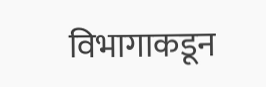विभागाकडून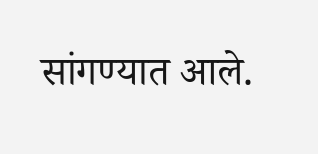सांगण्यात आले.